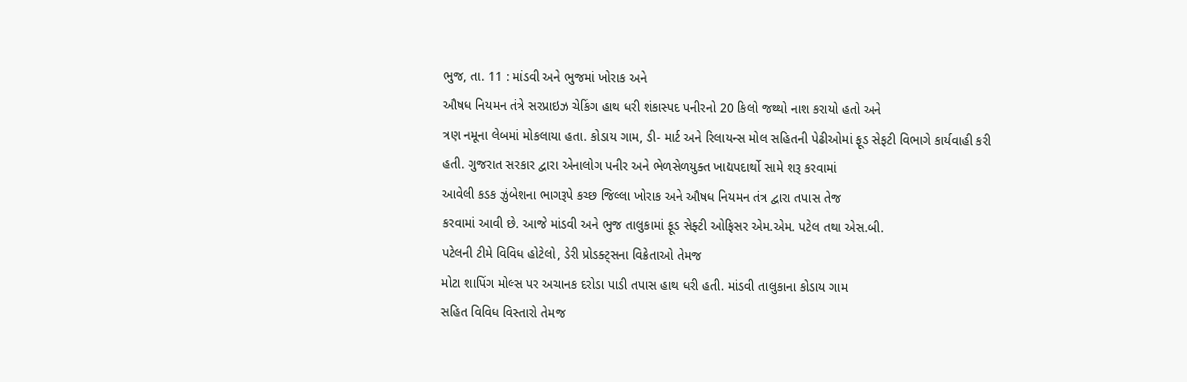ભુજ, તા. 11 : માંડવી અને ભુજમાં ખોરાક અને
ઔષધ નિયમન તંત્રે સરપ્રાઇઝ ચેકિંગ હાથ ધરી શંકાસ્પદ પનીરનો 20 કિલો જથ્થો નાશ કરાયો હતો અને
ત્રણ નમૂના લેબમાં મોકલાયા હતા. કોડાય ગામ, ડી- માર્ટ અને રિલાયન્સ મોલ સહિતની પેઢીઓમાં ફૂડ સેફટી વિભાગે કાર્યવાહી કરી
હતી. ગુજરાત સરકાર દ્વારા એનાલોગ પનીર અને ભેળસેળયુક્ત ખાદ્યપદાર્થો સામે શરૂ કરવામાં
આવેલી કડક ઝુંબેશના ભાગરૂપે કચ્છ જિલ્લા ખોરાક અને ઔષધ નિયમન તંત્ર દ્વારા તપાસ તેજ
કરવામાં આવી છે. આજે માંડવી અને ભુજ તાલુકામાં ફૂડ સેફ્ટી ઓફિસર એમ.એમ. પટેલ તથા એસ.બી.
પટેલની ટીમે વિવિધ હોટેલો, ડેરી પ્રોડક્ટ્સના વિક્રેતાઓ તેમજ
મોટા શાપિંગ મોલ્સ પર અચાનક દરોડા પાડી તપાસ હાથ ધરી હતી. માંડવી તાલુકાના કોડાય ગામ
સહિત વિવિધ વિસ્તારો તેમજ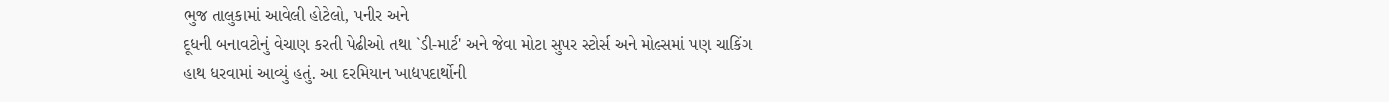ભુજ તાલુકામાં આવેલી હોટેલો, પનીર અને
દૂધની બનાવટોનું વેચાણ કરતી પેઢીઓ તથા `ડી-માર્ટ' અને જેવા મોટા સુપર સ્ટોર્સ અને મોલ્સમાં પણ ચાકિંગ
હાથ ધરવામાં આવ્યું હતું. આ દરમિયાન ખાદ્યપદાર્થોની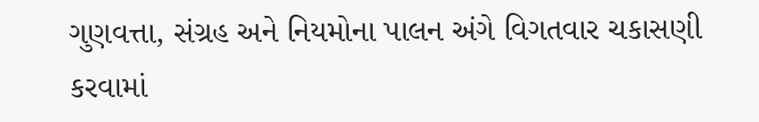ગુણવત્તા, સંગ્રહ અને નિયમોના પાલન અંગે વિગતવાર ચકાસણી કરવામાં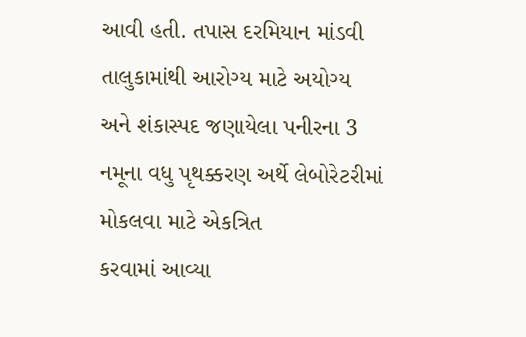આવી હતી. તપાસ દરમિયાન માંડવી તાલુકામાંથી આરોગ્ય માટે અયોગ્ય
અને શંકાસ્પદ જણાયેલા પનીરના 3 નમૂના વધુ પૃથક્કરણ અર્થે લેબોરેટરીમાં મોકલવા માટે એકત્રિત
કરવામાં આવ્યા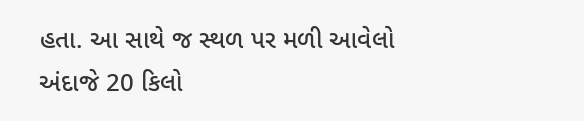હતા. આ સાથે જ સ્થળ પર મળી આવેલો અંદાજે 20 કિલો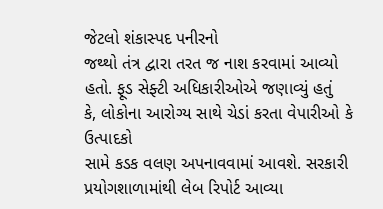જેટલો શંકાસ્પદ પનીરનો
જથ્થો તંત્ર દ્વારા તરત જ નાશ કરવામાં આવ્યો હતો. ફૂડ સેફ્ટી અધિકારીઓએ જણાવ્યું હતું
કે, લોકોના આરોગ્ય સાથે ચેડાં કરતા વેપારીઓ કે ઉત્પાદકો
સામે કડક વલણ અપનાવવામાં આવશે. સરકારી પ્રયોગશાળામાંથી લેબ રિપોર્ટ આવ્યા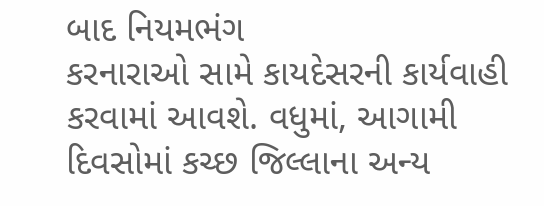બાદ નિયમભંગ
કરનારાઓ સામે કાયદેસરની કાર્યવાહી કરવામાં આવશે. વધુમાં, આગામી
દિવસોમાં કચ્છ જિલ્લાના અન્ય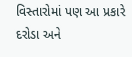વિસ્તારોમાં પણ આ પ્રકારે દરોડા અને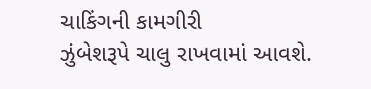ચાકિંગની કામગીરી
ઝુંબેશરૂપે ચાલુ રાખવામાં આવશે.